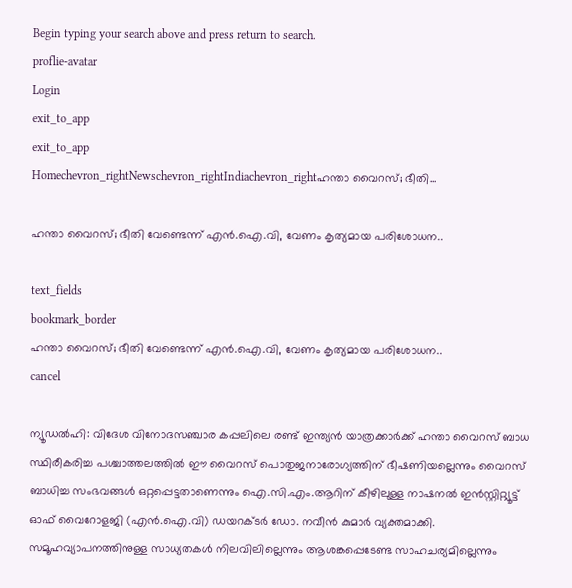Begin typing your search above and press return to search.
proflie-avatar
Login
exit_to_app
exit_to_app
Homechevron_rightNewschevron_rightIndiachevron_rightഹന്താ വൈറസ്; ഭീതി...

ഹന്താ വൈറസ്; ഭീതി വേണ്ടെന്ന് എൻ.ഐ.വി, വേണം കൃത്യമായ പരിശോധന..

text_fields
bookmark_border
ഹന്താ വൈറസ്; ഭീതി വേണ്ടെന്ന് എൻ.ഐ.വി, വേണം കൃത്യമായ പരിശോധന..
cancel

ന്യൂഡൽഹി: വിദേശ വിനോദസഞ്ചാര കപ്പലിലെ രണ്ട് ഇന്ത്യൻ യാത്രക്കാർക്ക് ഹന്താ വൈറസ് ബാധ സ്ഥിരീകരിച്ച പശ്ചാത്തലത്തിൽ ഈ വൈറസ് പൊതുജനാരോഗ്യത്തിന് ഭീഷണിയല്ലെന്നും വൈറസ് ബാധിച്ച സംഭവങ്ങൾ ഒറ്റപ്പെട്ടതാണെന്നും ഐ.സി.എം.ആറിന് കീഴിലുള്ള നാഷനൽ ഇൻസ്റ്റിറ്റ്യൂട്ട് ഓഫ് വൈറോളജി (എൻ.ഐ.വി) ഡയറക്ടർ ഡോ. നവീൻ കുമാർ വ്യക്തമാക്കി. സമൂഹവ്യാപനത്തിനുള്ള സാധ്യതകൾ നിലവിലില്ലെന്നും ആശങ്കപ്പെടേണ്ട സാഹചര്യമില്ലെന്നും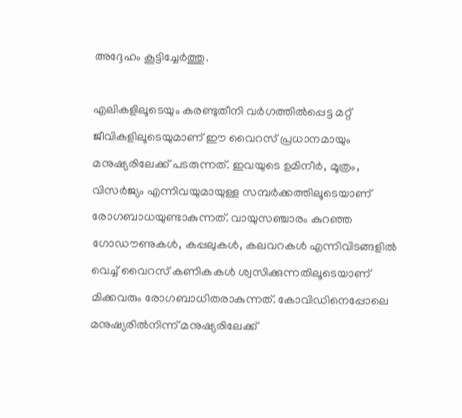അദ്ദേഹം കൂട്ടിച്ചേർത്തു.

എലികളിലൂടെയും കരണ്ടുതീനി വർഗത്തിൽപ്പെട്ട മറ്റ് ജീവികളിലൂടെയുമാണ് ഈ വൈറസ് പ്രധാനമായും മനുഷ്യരിലേക്ക് പടരുന്നത്. ഇവയുടെ ഉമിനീർ, മൂത്രം, വിസർജ്യം എന്നിവയുമായുള്ള സമ്പർക്കത്തിലൂടെയാണ് രോഗബാധയുണ്ടാകുന്നത്. വായുസഞ്ചാരം കുറഞ്ഞ ഗോഡൗണുകൾ, കപ്പലുകൾ, കലവറകൾ എന്നിവിടങ്ങളിൽ വെച്ച് വൈറസ് കണികകൾ ശ്വസിക്കുന്നതിലൂടെയാണ് മിക്കവരും രോഗബാധിതരാകുന്നത്. കോവിഡിനെപ്പോലെ മനുഷ്യരിൽനിന്ന് മനുഷ്യരിലേക്ക്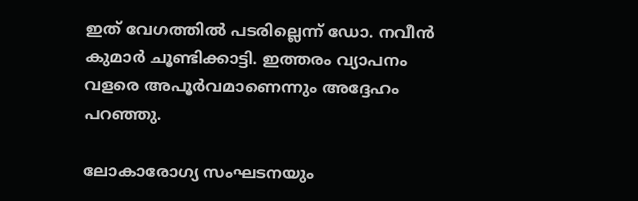ഇത് വേഗത്തിൽ പടരില്ലെന്ന് ഡോ. നവീൻ കുമാർ ചൂണ്ടിക്കാട്ടി. ഇത്തരം വ്യാപനം വളരെ അപൂർവമാണെന്നും അദ്ദേഹം പറഞ്ഞു.

ലോകാരോഗ്യ സംഘടനയും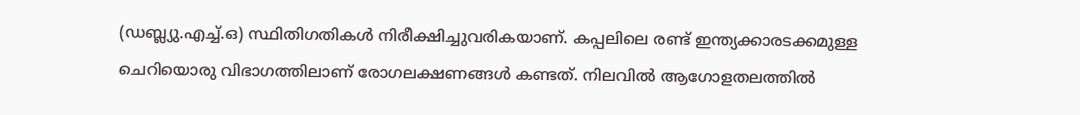(ഡബ്ല്യു.എച്ച്.ഒ) സ്ഥിതിഗതികൾ നിരീക്ഷിച്ചുവരികയാണ്. കപ്പലിലെ രണ്ട് ഇന്ത്യക്കാരടക്കമുള്ള ചെറിയൊരു വിഭാഗത്തിലാണ് രോഗലക്ഷണങ്ങൾ കണ്ടത്. നിലവിൽ ആഗോളതലത്തിൽ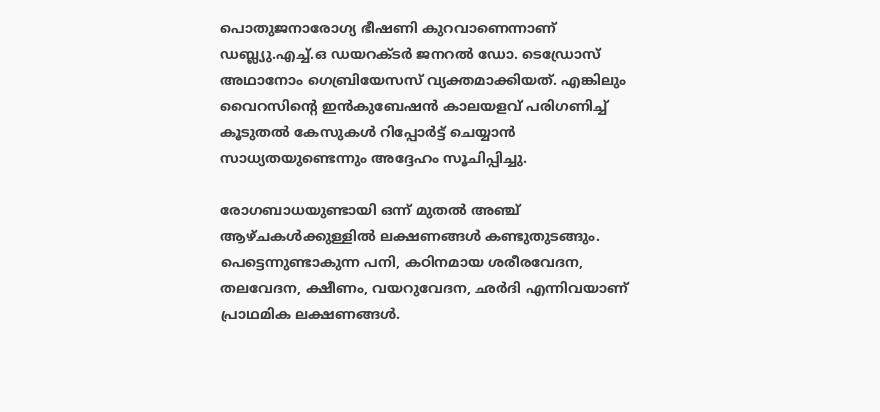പൊതുജനാരോഗ്യ ഭീഷണി കുറവാണെന്നാണ് ഡബ്ല്യു.എച്ച്.ഒ ഡയറക്ടർ ജനറൽ ഡോ. ടെഡ്രോസ് അഥാനോം ഗെബ്രിയേസസ് വ്യക്തമാക്കിയത്. എങ്കിലും വൈറസിന്റെ ഇൻകുബേഷൻ കാലയളവ് പരിഗണിച്ച് കൂടുതൽ കേസുകൾ റിപ്പോർട്ട് ചെയ്യാൻ സാധ്യതയുണ്ടെന്നും അദ്ദേഹം സൂചിപ്പിച്ചു.

രോഗബാധയുണ്ടായി ഒന്ന് മുതൽ അഞ്ച് ആഴ്ചകൾക്കുള്ളിൽ ലക്ഷണങ്ങൾ കണ്ടുതുടങ്ങും. പെട്ടെന്നുണ്ടാകുന്ന പനി, കഠിനമായ ശരീരവേദന, തലവേദന, ക്ഷീണം, വയറുവേദന, ഛർദി എന്നിവയാണ് പ്രാഥമിക ലക്ഷണങ്ങൾ.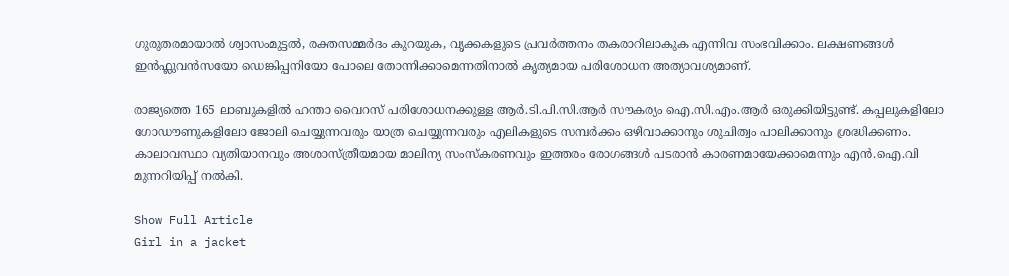ഗുരുതരമായാൽ ശ്വാസംമുട്ടൽ, രക്തസമ്മർദം കുറയുക, വൃക്കകളുടെ പ്രവർത്തനം തകരാറിലാകുക എന്നിവ സംഭവിക്കാം. ലക്ഷണങ്ങൾ ഇൻഫ്ലുവൻസയോ ഡെങ്കിപ്പനിയോ പോലെ തോന്നിക്കാമെന്നതിനാൽ കൃത്യമായ പരിശോധന അത്യാവശ്യമാണ്.

രാജ്യത്തെ 165 ലാബുകളിൽ ഹന്താ വൈറസ് പരിശോധനക്കുള്ള ആർ.ടി.പി.സി.ആർ സൗകര്യം ഐ.സി.എം.ആർ ഒരുക്കിയിട്ടുണ്ട്. കപ്പലുകളിലോ ഗോഡൗണുകളിലോ ജോലി ചെയ്യുന്നവരും യാത്ര ചെയ്യുന്നവരും എലികളുടെ സമ്പർക്കം ഒഴിവാക്കാനും ശുചിത്വം പാലിക്കാനും ശ്രദ്ധിക്കണം. കാലാവസ്ഥാ വ്യതിയാനവും അശാസ്ത്രീയമായ മാലിന്യ സംസ്കരണവും ഇത്തരം രോഗങ്ങൾ പടരാൻ കാരണമായേക്കാമെന്നും എൻ.ഐ.വി മുന്നറിയിപ്പ് നൽകി.

Show Full Article
Girl in a jacket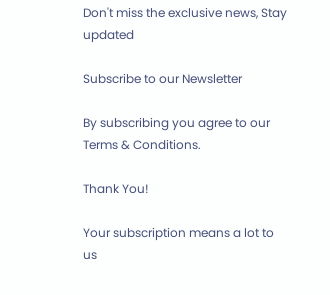Don't miss the exclusive news, Stay updated

Subscribe to our Newsletter

By subscribing you agree to our Terms & Conditions.

Thank You!

Your subscription means a lot to us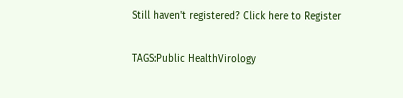Still haven't registered? Click here to Register

TAGS:Public HealthVirology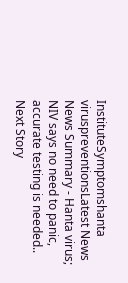InstituteSymptomshanta viruspreventionsLatest News
News Summary - Hanta virus; NIV says no need to panic, accurate testing is needed..
Next Story